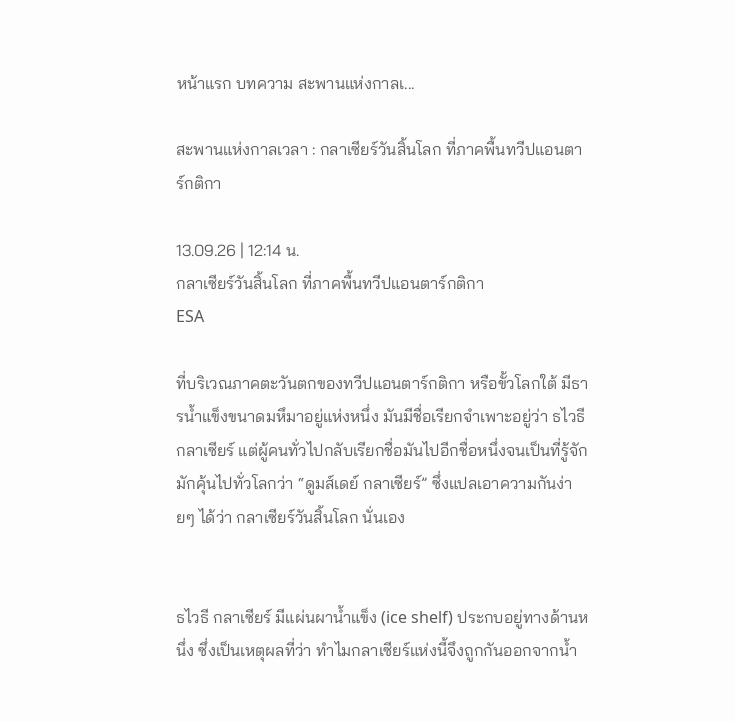หน้าแรก บทความ สะพานแห่งกาลเ...

สะพานแห่งกาลเวลา : กลาเซียร์วันสิ้นโลก ที่ภาคพื้นทวีปแอนตาร์กติกา

13.09.26 | 12:14 น.
กลาเซียร์วันสิ้นโลก ที่ภาคพื้นทวีปแอนตาร์กติกา
ESA

ที่บริเวณภาคตะวันตกของทวีปแอนตาร์กติกา หรือขั้วโลกใต้ มีธารน้ำแข็งขนาดมหึมาอยู่แห่งหนึ่ง มันมีชื่อเรียกจำเพาะอยู่ว่า ธไวธี กลาเซียร์ แต่ผู้คนทั่วไปกลับเรียกชื่อมันไปอีกชื่อหนึ่งจนเป็นที่รู้จักมักคุ้นไปทั่วโลกว่า “ดูมส์เดย์ กลาเซียร์” ซึ่งแปลเอาความกันง่ายๆ ได้ว่า กลาเซียร์วันสิ้นโลก นั่นเอง


ธไวธี กลาเซียร์ มีแผ่นผาน้ำแข็ง (ice shelf) ประกบอยู่ทางด้านหนึ่ง ซึ่งเป็นเหตุผลที่ว่า ทำไมกลาเซียร์แห่งนี้จึงถูกกันออกจากน้ำ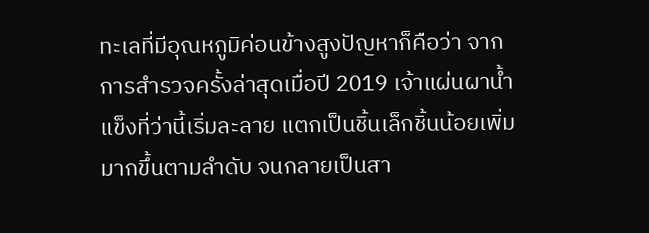ทะเลที่มีอุณหภูมิค่อนข้างสูงปัญหาก็คือว่า จากการสำรวจครั้งล่าสุดเมื่อปี 2019 เจ้าแผ่นผาน้ำแข็งที่ว่านี้เริ่มละลาย แตกเป็นชิ้นเล็กชิ้นน้อยเพิ่มมากขึ้นตามลำดับ จนกลายเป็นสา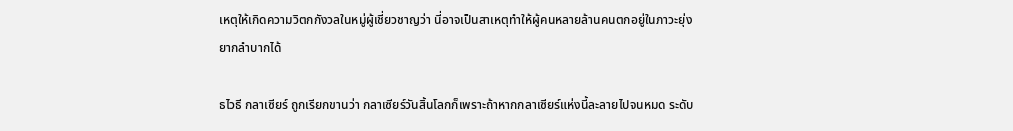เหตุให้เกิดความวิตกกังวลในหมู่ผู้เชี่ยวชาญว่า นี่อาจเป็นสาเหตุทำให้ผู้คนหลายล้านคนตกอยู่ในภาวะยุ่งยากลำบากได้

ธไวธี กลาเซียร์ ถูกเรียกขานว่า กลาเซียร์วันสิ้นโลกก็เพราะถ้าหากกลาเซียร์แห่งนี้ละลายไปจนหมด ระดับ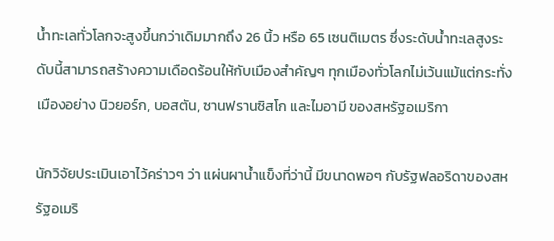น้ำทะเลทั่วโลกจะสูงขึ้นกว่าเดิมมากถึง 26 นิ้ว หรือ 65 เซนติเมตร ซึ่งระดับน้ำทะเลสูงระดับนี้สามารถสร้างความเดือดร้อนให้กับเมืองสำคัญๆ ทุกเมืองทั่วโลกไม่เว้นแม้แต่กระทั่งเมืองอย่าง นิวยอร์ก, บอสตัน, ซานฟรานซิสโก และไมอามี ของสหรัฐอเมริกา

นักวิจัยประเมินเอาไว้คร่าวๆ ว่า แผ่นผาน้ำแข็งที่ว่านี้ มีขนาดพอๆ กับรัฐฟลอริดาของสหรัฐอเมริ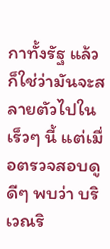กาทั้งรัฐ แล้วก็ใช่ว่ามันจะสลายตัวไปในเร็วๆ นี้ แต่เมื่อตรวจสอบดูดีๆ พบว่า บริเวณริ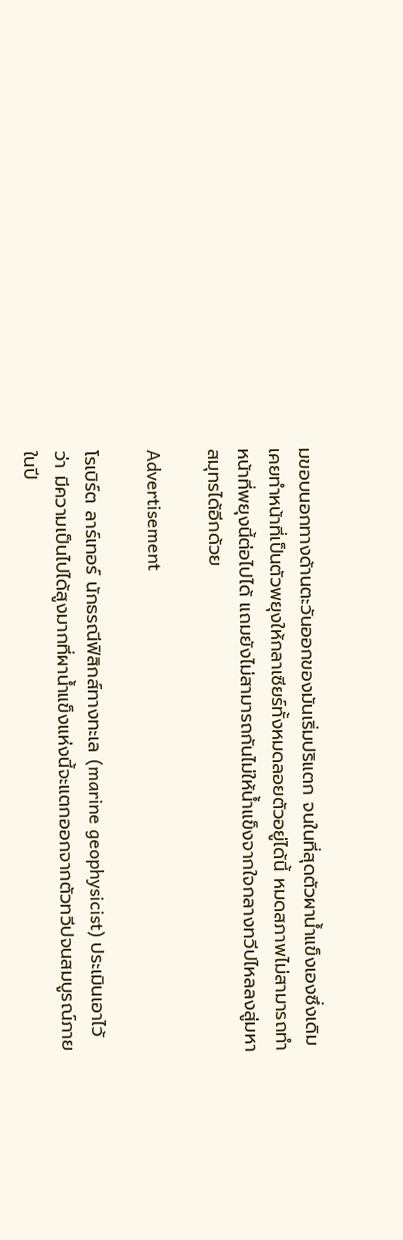มขอบนอกทางด้านตะวันออกของมันเริ่มปริแตก จนในที่สุดตัวผาน้ำแข็งเองซึ่งเดิมเคยทำหน้าที่เป็นตัวพยุงให้กลาเซียร์ทั้งหมดลอยตัวอยู่ได้นี้ หมดสภาพไม่สามารถทำหน้าที่พยุงนี้ต่อไปได้ แถมยังไม่สามารถกันไม่ให้น้ำแข็งจากใจกลางทวีปไหลลงสู่มหาสมุทรได้อีกด้วย

Advertisement

โรเบิร์ต ลาร์เทอร์ นักธรณีฟิสิกส์ทางทะเล (marine geophysicist) ประเมินเอาไว้ว่า มีความเป็นไปได้สูงมากที่ผาน้ำแข็งแห่งนี้จะแตกออกจากตัวทวีปจนสมบูรณ์ภายในปี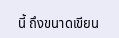นี้ ถึงขนาดเขียน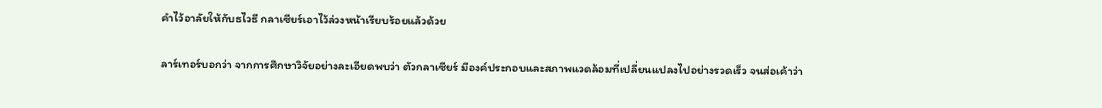คำไว้อาลัยให้กับธไวธี กลาเซียร์เอาไว้ล่วงหน้าเรียบร้อยแล้วด้วย

ลาร์เทอร์บอกว่า จากการศึกษาวิจัยอย่างละเอียดพบว่า ตัวกลาเซียร์ มีองค์ประกอบและสภาพแวดล้อมที่เปลี่ยนแปลงไปอย่างรวดเร็ว จนส่อเค้าว่า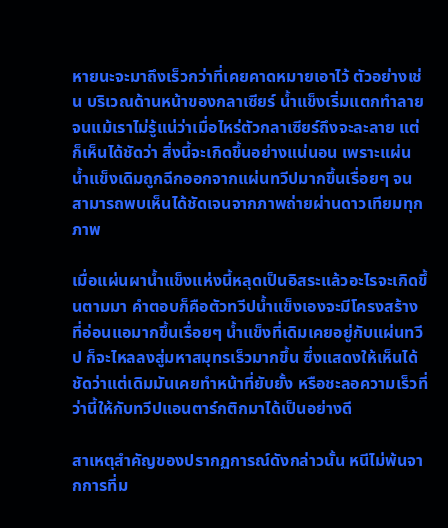หายนะจะมาถึงเร็วกว่าที่เคยคาดหมายเอาไว้ ตัวอย่างเช่น บริเวณด้านหน้าของกลาเซียร์ น้ำแข็งเริ่มแตกทำลาย จนแม้เราไม่รู้แน่ว่าเมื่อไหร่ตัวกลาเซียร์ถึงจะละลาย แต่ก็เห็นได้ชัดว่า สิ่งนี้จะเกิดขึ้นอย่างแน่นอน เพราะแผ่นน้ำแข็งเดิมถูกฉีกออกจากแผ่นทวีปมากขึ้นเรื่อยๆ จนสามารถพบเห็นได้ชัดเจนจากภาพถ่ายผ่านดาวเทียมทุกภาพ

เมื่อแผ่นผาน้ำแข็งแห่งนี้หลุดเป็นอิสระแล้วอะไรจะเกิดขึ้นตามมา คำตอบก็คือตัวทวีปน้ำแข็งเองจะมีโครงสร้างที่อ่อนแอมากขึ้นเรื่อยๆ น้ำแข็งที่เดิมเคยอยู่กับแผ่นทวีป ก็จะไหลลงสู่มหาสมุทรเร็วมากขึ้น ซึ่งแสดงให้เห็นได้ชัดว่าแต่เดิมมันเคยทำหน้าที่ยับยั้ง หรือชะลอความเร็วที่ว่านี้ให้กับทวีปแอนตาร์กติกมาได้เป็นอย่างดี

สาเหตุสำคัญของปรากฏการณ์ดังกล่าวนั้น หนีไม่พ้นจากการที่ม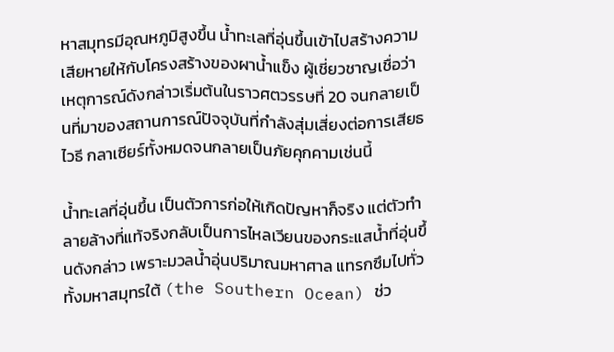หาสมุทรมีอุณหภูมิสูงขึ้น น้ำทะเลที่อุ่นขึ้นเข้าไปสร้างความเสียหายให้กับโครงสร้างของผาน้ำแข็ง ผู้เชี่ยวชาญเชื่อว่า เหตุการณ์ดังกล่าวเริ่มต้นในราวศตวรรษที่ 20 จนกลายเป็นที่มาของสถานการณ์ปัจจุบันที่กำลังสุ่มเสี่ยงต่อการเสียธไวธี กลาเซียร์ทั้งหมดจนกลายเป็นภัยคุกคามเช่นนี้

น้ำทะเลที่อุ่นขึ้น เป็นตัวการก่อให้เกิดปัญหาก็จริง แต่ตัวทำลายล้างที่แท้จริงกลับเป็นการไหลเวียนของกระแสน้ำที่อุ่นขึ้นดังกล่าว เพราะมวลน้ำอุ่นปริมาณมหาศาล แทรกซึมไปทั่วทั้งมหาสมุทรใต้ (the Southern Ocean) ช่ว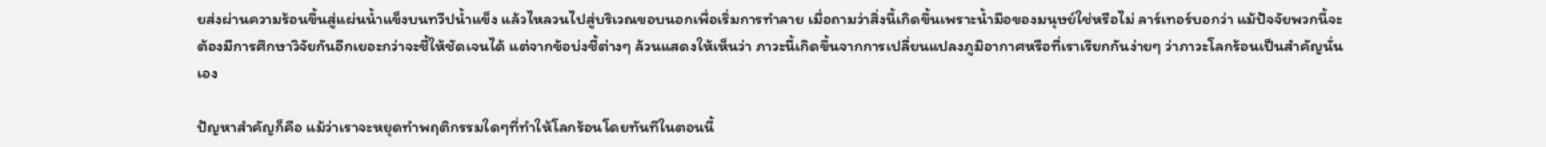ยส่งผ่านความร้อนขึ้นสู่แผ่นน้ำแข็งบนทวีปน้ำแข็ง แล้วไหลวนไปสู่บริเวณขอบนอกเพื่อเริ่มการทำลาย เมื่อถามว่าสิ่งนี้เกิดขึ้นเพราะน้ำมือของมนุษย์ใช่หรือไม่ ลาร์เทอร์บอกว่า แม้ปัจจัยพวกนี้จะต้องมีการศึกษาวิจัยกันอีกเยอะกว่าจะชี้ให้ชัดเจนได้ แต่จากข้อบ่งชี้ต่างๆ ล้วนแสดงให้เห็นว่า ภาวะนี้เกิดขึ้นจากการเปลี่ยนแปลงภูมิอากาศหรือที่เราเรียกกันง่ายๆ ว่าภาวะโลกร้อนเป็นสำคัญนั่นเอง

ปัญหาสำคัญก็คือ แม้ว่าเราจะหยุดทำพฤติกรรมใดๆที่ทำให้โลกร้อนโดยทันทีในตอนนี้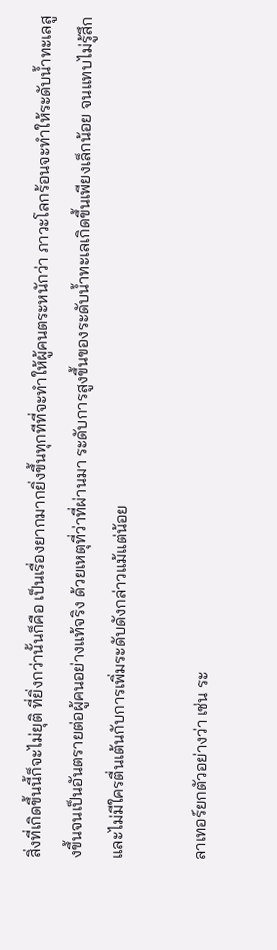สิ่งที่เกิดขึ้นนี้ก็จะไม่ยุติ ที่ยิ่งกว่านั้นก็คือ เป็นเรื่องยากมากยิ่งขึ้นทุกทีที่จะทำให้ผู้คนตระหนักว่า ภาวะโลกร้อนจะทำให้ระดับน้ำทะเลสูงขึ้นจนเป็นอันตรายต่อผู้คนอย่างแท้จริง ด้วยเหตุที่ว่าที่ผ่านมา ระดับการสูงขึ้นของระดับน้ำทะเลเกิดขึ้นเพียงเล็กน้อย จนแทบไม่รู้สึกและไม่มีใครตื่นเต้นกับการเพิ่มระดับดังกล่าวแม้แต่น้อย

ลาเทอร์ยกตัวอย่างว่า เช่น ระ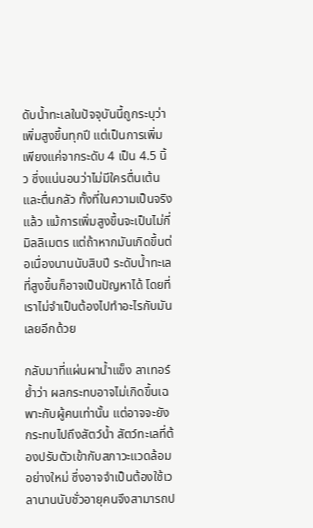ดับน้ำทะเลในปัจจุบันนี้ถูกระบุว่าเพิ่มสูงขึ้นทุกปี แต่เป็นการเพิ่มเพียงแค่จากระดับ 4 เป็น 4.5 นิ้ว ซึ่งแน่นอนว่าไม่มีใครตื่นเต้นและตื่นกลัว ทั้งที่ในความเป็นจริงแล้ว แม้การเพิ่มสูงขึ้นจะเป็นไม่กี่มิลลิเมตร แต่ถ้าหากมันเกิดขึ้นต่อเนื่องนานนับสิบปี ระดับน้ำทะเลที่สูงขึ้นก็อาจเป็นปัญหาได้ โดยที่เราไม่จำเป็นต้องไปทำอะไรกับมันเลยอีกด้วย

กลับมาที่แผ่นผาน้ำแข็ง ลาเทอร์ย้ำว่า ผลกระทบอาจไม่เกิดขึ้นเฉพาะกับผู้คนเท่านั้น แต่อาจจะยังกระทบไปถึงสัตว์น้ำ สัตว์ทะเลที่ต้องปรับตัวเข้ากับสภาวะแวดล้อมอย่างใหม่ ซึ่งอาจจำเป็นต้องใช้เวลานานนับชั่วอายุคนจึงสามารถป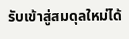รับเข้าสู่สมดุลใหม่ได้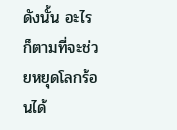ดังนั้น อะไรก็ตามที่จะช่วยหยุดโลกร้อนได้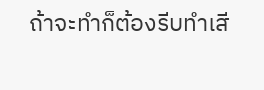ถ้าจะทำก็ต้องรีบทำเสี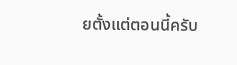ยตั้งแต่ตอนนี้ครับ